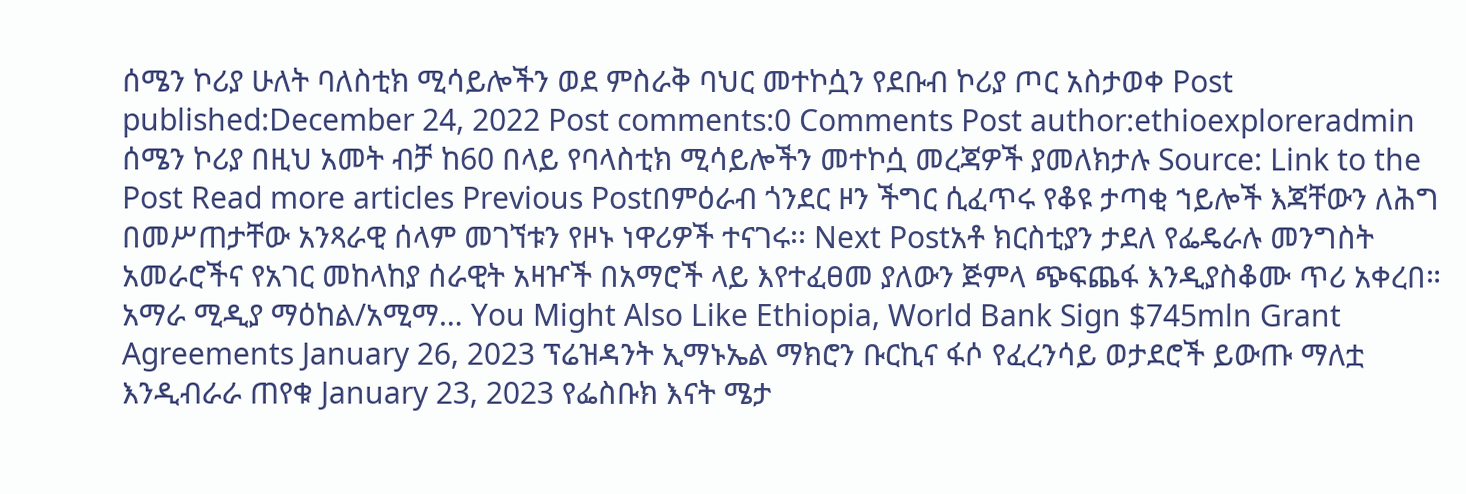ሰሜን ኮሪያ ሁለት ባለስቲክ ሚሳይሎችን ወደ ምስራቅ ባህር መተኮሷን የደቡብ ኮሪያ ጦር አስታወቀ Post published:December 24, 2022 Post comments:0 Comments Post author:ethioexploreradmin ሰሜን ኮሪያ በዚህ አመት ብቻ ከ60 በላይ የባላስቲክ ሚሳይሎችን መተኮሷ መረጃዎች ያመለክታሉ Source: Link to the Post Read more articles Previous Postበምዕራብ ጎንደር ዞን ችግር ሲፈጥሩ የቆዩ ታጣቂ ኀይሎች እጃቸውን ለሕግ በመሥጠታቸው አንጻራዊ ሰላም መገኘቱን የዞኑ ነዋሪዎች ተናገሩ፡፡ Next Postአቶ ክርስቲያን ታደለ የፌዴራሉ መንግስት አመራሮችና የአገር መከላከያ ሰራዊት አዛዦች በአማሮች ላይ እየተፈፀመ ያለውን ጅምላ ጭፍጨፋ እንዲያስቆሙ ጥሪ አቀረበ። አማራ ሚዲያ ማዕከል/አሚማ… You Might Also Like Ethiopia, World Bank Sign $745mln Grant Agreements January 26, 2023 ፕሬዝዳንት ኢማኑኤል ማክሮን ቡርኪና ፋሶ የፈረንሳይ ወታደሮች ይውጡ ማለቷ እንዲብራራ ጠየቁ January 23, 2023 የፌስቡክ እናት ሜታ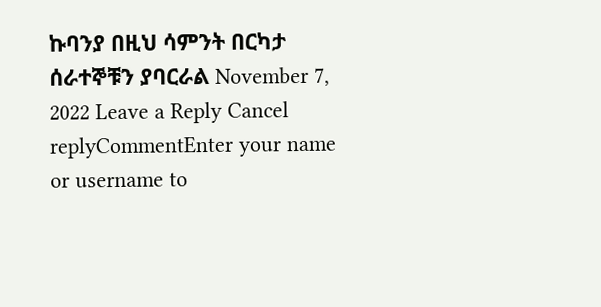ኩባንያ በዚህ ሳምንት በርካታ ሰራተኞቹን ያባርራል November 7, 2022 Leave a Reply Cancel replyCommentEnter your name or username to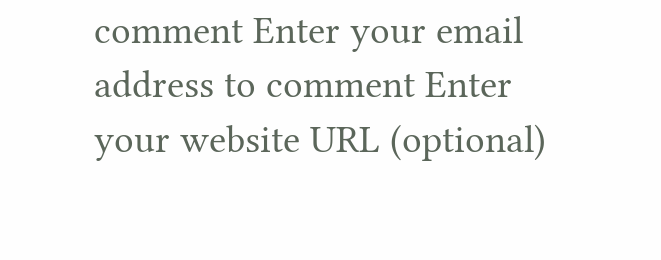comment Enter your email address to comment Enter your website URL (optional)